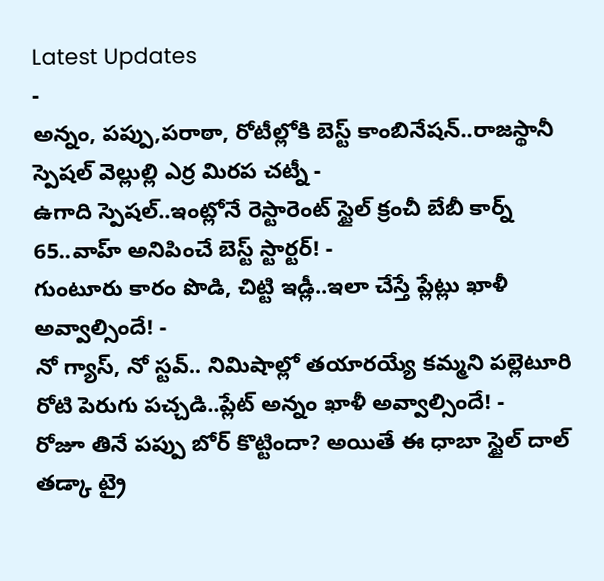Latest Updates
-
అన్నం, పప్పు,పరాఠా, రోటీల్లోకి బెస్ట్ కాంబినేషన్..రాజస్థానీ స్పెషల్ వెల్లుల్లి ఎర్ర మిరప చట్నీ -
ఉగాది స్పెషల్..ఇంట్లోనే రెస్టారెంట్ స్టైల్ క్రంచీ బేబీ కార్న్ 65..వాహ్ అనిపించే బెస్ట్ స్టార్టర్! -
గుంటూరు కారం పొడి, చిట్టి ఇడ్లీ..ఇలా చేస్తే ప్లేట్లు ఖాళీ అవ్వాల్సిందే! -
నో గ్యాస్, నో స్టవ్.. నిమిషాల్లో తయారయ్యే కమ్మని పల్లెటూరి రోటి పెరుగు పచ్చడి..ప్లేట్ అన్నం ఖాళీ అవ్వాల్సిందే! -
రోజూ తినే పప్పు బోర్ కొట్టిందా? అయితే ఈ ధాబా స్టైల్ దాల్ తడ్కా ట్రై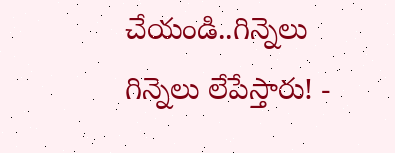చేయండి..గిన్నెలు గిన్నెలు లేపేస్తారు! -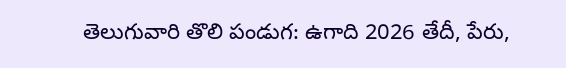తెలుగువారి తొలి పండుగ: ఉగాది 2026 తేదీ, పేరు,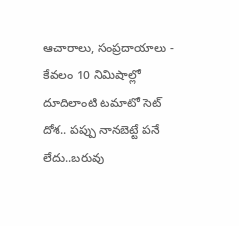ఆచారాలు, సంప్రదాయాలు -
కేవలం 10 నిమిషాల్లో దూదిలాంటి టమాటో సెట్ దోశ.. పప్పు నానబెట్టే పనే లేదు..బరువు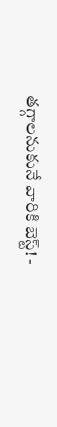తగ్గాలనుకునే వారికి బెస్ట్! -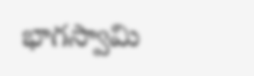భాగస్వామి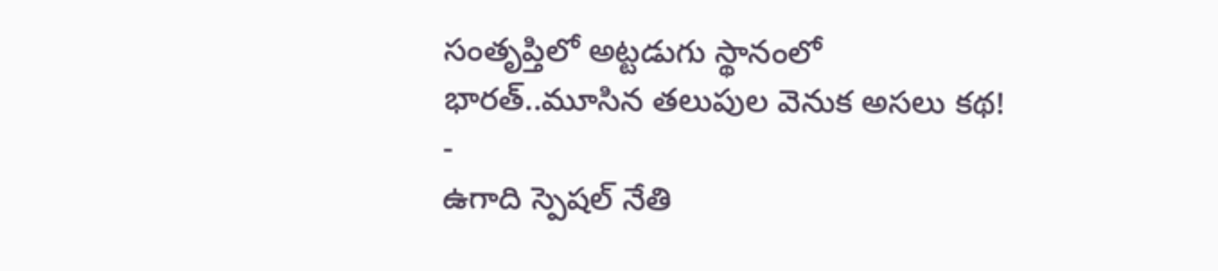సంతృప్తిలో అట్టడుగు స్థానంలో భారత్..మూసిన తలుపుల వెనుక అసలు కథ! -
ఉగాది స్పెషల్ నేతి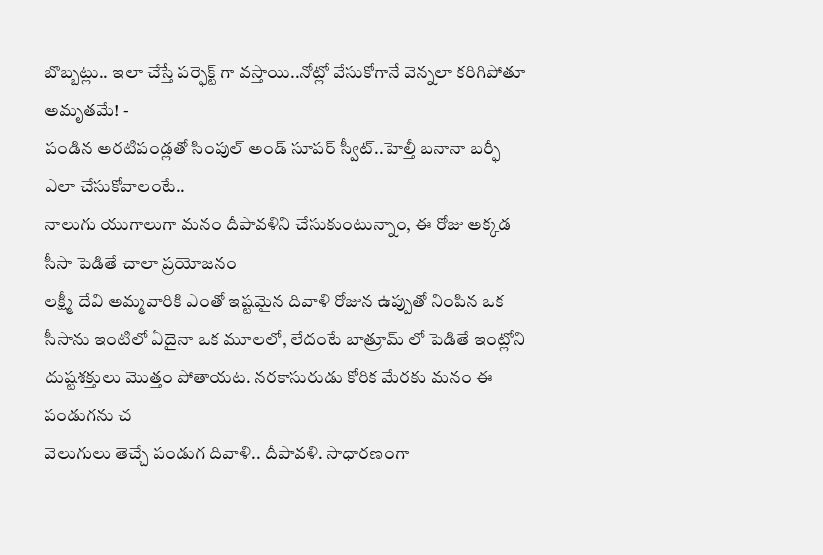బొబ్బట్లు.. ఇలా చేస్తే పర్ఫెక్ట్ గా వస్తాయి..నోట్లో వేసుకోగానే వెన్నలా కరిగిపోతూ అమృతమే! -
పండిన అరటిపండ్లతో సింపుల్ అండ్ సూపర్ స్వీట్..హెల్తీ బనానా బర్ఫీ ఎలా చేసుకోవాలంటే..
నాలుగు యుగాలుగా మనం దీపావళిని చేసుకుంటున్నాం, ఈ రోజు అక్కడ సీసా పెడితే చాలా ప్రయోజనం
లక్ష్మీ దేవి అమ్మవారికి ఎంతో ఇష్టమైన దివాళి రోజున ఉప్పుతో నింపిన ఒక సీసాను ఇంటిలో ఏదైనా ఒక మూలలో, లేదంటే బాత్రూమ్ లో పెడితే ఇంట్లోని దుష్టశక్తులు మొత్తం పోతాయట. నరకాసురుడు కోరిక మేరకు మనం ఈ పండుగను చ
వెలుగులు తెచ్చే పండుగ దివాళి.. దీపావళి. సాధారణంగా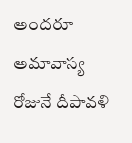అందరూ అమావాస్య రోజునే దీపావళి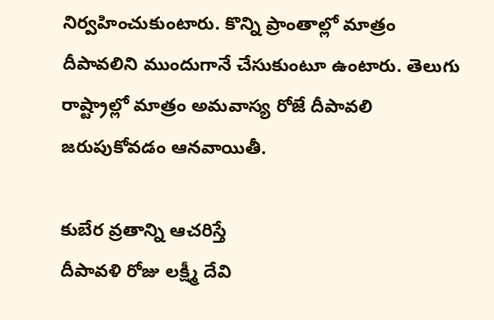నిర్వహించుకుంటారు. కొన్ని ప్రాంతాల్లో మాత్రం దీపావలిని ముందుగానే చేసుకుంటూ ఉంటారు. తెలుగు రాష్ట్రాల్లో మాత్రం అమవాస్య రోజే దీపావలి జరుపుకోవడం ఆనవాయితీ.

కుబేర వ్రతాన్ని ఆచరిస్తే
దీపావళి రోజు లక్ష్మీ దేవి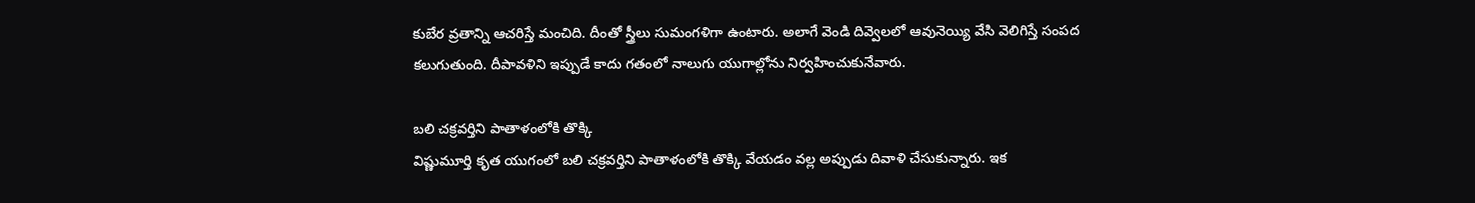కుబేర వ్రతాన్ని ఆచరిస్తే మంచిది. దీంతో స్త్రీలు సుమంగళిగా ఉంటారు. అలాగే వెండి దివ్వెలలో ఆవునెయ్యి వేసి వెలిగిస్తే సంపద కలుగుతుంది. దీపావళిని ఇప్పుడే కాదు గతంలో నాలుగు యుగాల్లోను నిర్వహించుకునేవారు.

బలి చక్రవర్తిని పాతాళంలోకి తొక్కి
విష్ణుమూర్తి కృత యుగంలో బలి చక్రవర్తిని పాతాళంలోకి తొక్కి వేయడం వల్ల అప్పుడు దివాళి చేసుకున్నారు. ఇక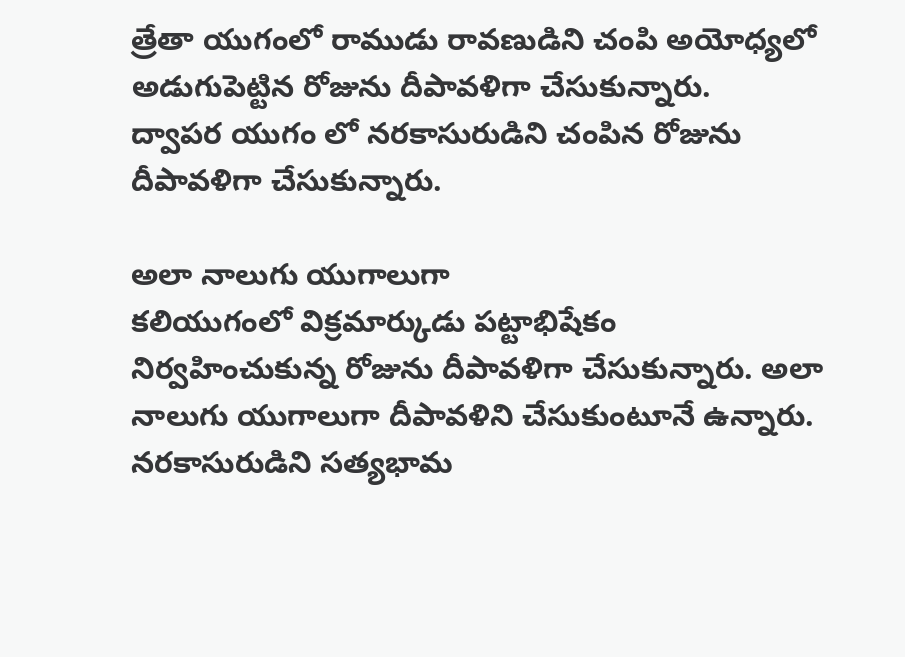త్రేతా యుగంలో రాముడు రావణుడిని చంపి అయోధ్యలో అడుగుపెట్టిన రోజును దీపావళిగా చేసుకున్నారు.
ద్వాపర యుగం లో నరకాసురుడిని చంపిన రోజును దీపావళిగా చేసుకున్నారు.

అలా నాలుగు యుగాలుగా
కలియుగంలో విక్రమార్కుడు పట్టాభిషేకం నిర్వహించుకున్న రోజును దీపావళిగా చేసుకున్నారు. అలా నాలుగు యుగాలుగా దీపావళిని చేసుకుంటూనే ఉన్నారు. నరకాసురుడిని సత్యభామ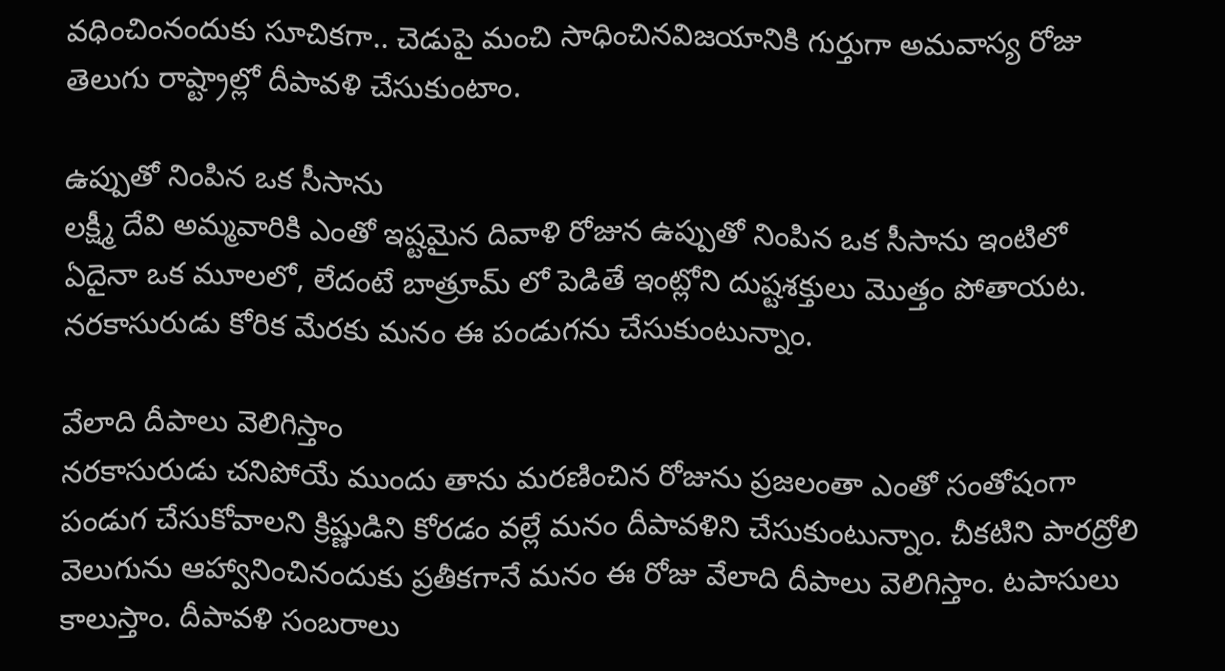వధించింనందుకు సూచికగా.. చెడుపై మంచి సాధించినవిజయానికి గుర్తుగా అమవాస్య రోజు తెలుగు రాష్ట్రాల్లో దీపావళి చేసుకుంటాం.

ఉప్పుతో నింపిన ఒక సీసాను
లక్ష్మీ దేవి అమ్మవారికి ఎంతో ఇష్టమైన దివాళి రోజున ఉప్పుతో నింపిన ఒక సీసాను ఇంటిలో ఏదైనా ఒక మూలలో, లేదంటే బాత్రూమ్ లో పెడితే ఇంట్లోని దుష్టశక్తులు మొత్తం పోతాయట. నరకాసురుడు కోరిక మేరకు మనం ఈ పండుగను చేసుకుంటున్నాం.

వేలాది దీపాలు వెలిగిస్తాం
నరకాసురుడు చనిపోయే ముందు తాను మరణించిన రోజును ప్రజలంతా ఎంతో సంతోషంగా పండుగ చేసుకోవాలని క్రిష్ణుడిని కోరడం వల్లే మనం దీపావళిని చేసుకుంటున్నాం. చీకటిని పారద్రోలి వెలుగును ఆహ్వానించినందుకు ప్రతీకగానే మనం ఈ రోజు వేలాది దీపాలు వెలిగిస్తాం. టపాసులు కాలుస్తాం. దీపావళి సంబరాలు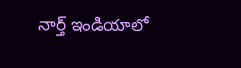నార్త్ ఇండియాలో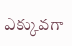ఎక్కువగా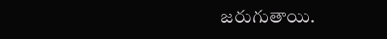జరుగుతాయి.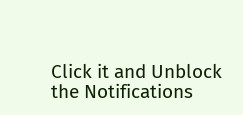Click it and Unblock the Notifications